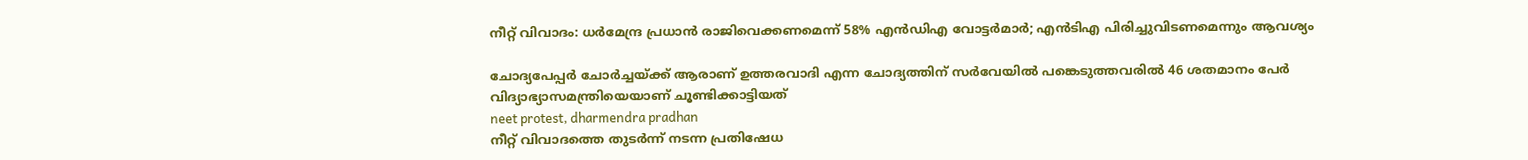നീറ്റ് വിവാദം: ധര്‍മേന്ദ്ര പ്രധാന്‍ രാജിവെക്കണമെന്ന് 58% എന്‍ഡിഎ വോട്ടര്‍മാര്‍; എന്‍ടിഎ പിരിച്ചുവിടണമെന്നും ആവശ്യം

ചോദ്യപേപ്പര്‍ ചോര്‍ച്ചയ്ക്ക് ആരാണ് ഉത്തരവാദി എന്ന ചോദ്യത്തിന് സര്‍വേയില്‍ പങ്കെടുത്തവരില്‍ 46 ശതമാനം പേര്‍ വിദ്യാഭ്യാസമന്ത്രിയെയാണ് ചൂണ്ടിക്കാട്ടിയത്
neet protest, dharmendra pradhan
നീറ്റ് വിവാദത്തെ തുടര്‍ന്ന് നടന്ന പ്രതിഷേധ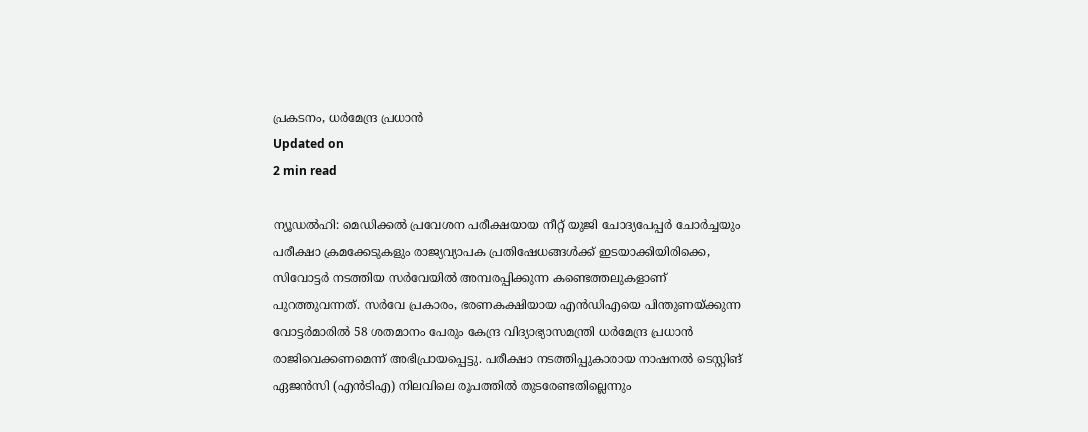പ്രകടനം, ധര്‍മേന്ദ്ര പ്രധാന്‍
Updated on
2 min read

ന്യൂഡല്‍ഹി: മെഡിക്കല്‍ പ്രവേശന പരീക്ഷയായ നീറ്റ് യുജി ചോദ്യപേപ്പര്‍ ചോര്‍ച്ചയും പരീക്ഷാ ക്രമക്കേടുകളും രാജ്യവ്യാപക പ്രതിഷേധങ്ങള്‍ക്ക് ഇടയാക്കിയിരിക്കെ, സിവോട്ടര്‍ നടത്തിയ സര്‍വേയില്‍ അമ്പരപ്പിക്കുന്ന കണ്ടെത്തലുകളാണ് പുറത്തുവന്നത്. സര്‍വേ പ്രകാരം, ഭരണകക്ഷിയായ എന്‍ഡിഎയെ പിന്തുണയ്ക്കുന്ന വോട്ടര്‍മാരില്‍ 58 ശതമാനം പേരും കേന്ദ്ര വിദ്യാഭ്യാസമന്ത്രി ധര്‍മേന്ദ്ര പ്രധാന്‍ രാജിവെക്കണമെന്ന് അഭിപ്രായപ്പെട്ടു. പരീക്ഷാ നടത്തിപ്പുകാരായ നാഷനല്‍ ടെസ്റ്റിങ് ഏജന്‍സി (എന്‍ടിഎ) നിലവിലെ രൂപത്തില്‍ തുടരേണ്ടതില്ലെന്നും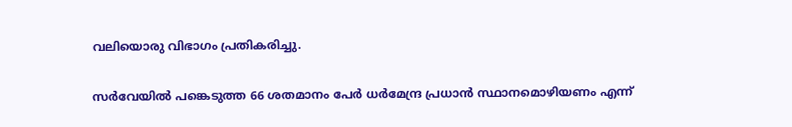വലിയൊരു വിഭാഗം പ്രതികരിച്ചു.

സര്‍വേയില്‍ പങ്കെടുത്ത 66 ശതമാനം പേര്‍ ധര്‍മേന്ദ്ര പ്രധാന്‍ സ്ഥാനമൊഴിയണം എന്ന്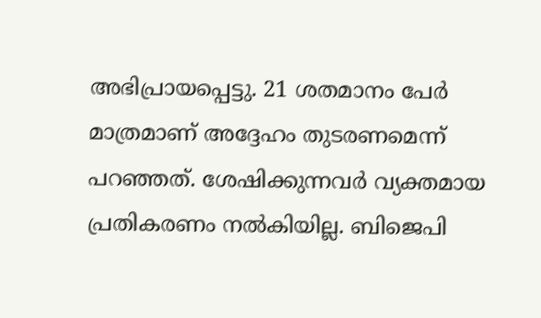അഭിപ്രായപ്പെട്ടു. 21 ശതമാനം പേര്‍ മാത്രമാണ് അദ്ദേഹം തുടരണമെന്ന് പറഞ്ഞത്. ശേഷിക്കുന്നവര്‍ വ്യക്തമായ പ്രതികരണം നല്‍കിയില്ല. ബിജെപി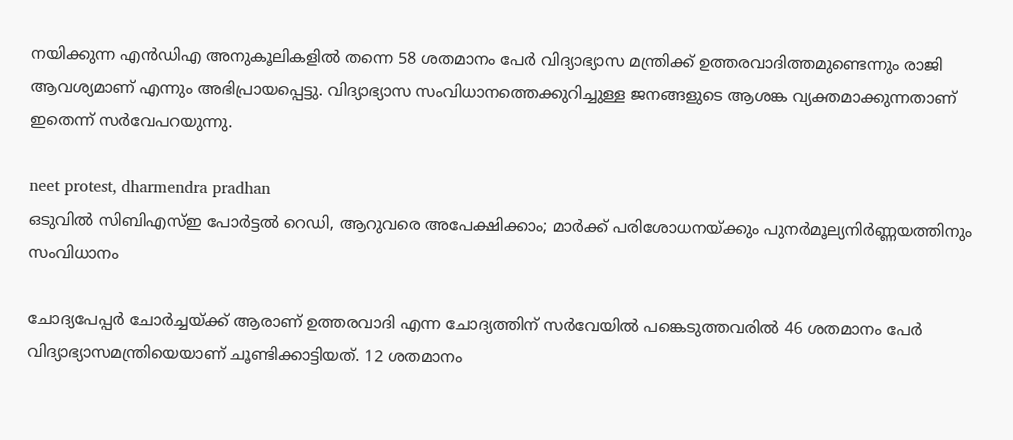നയിക്കുന്ന എന്‍ഡിഎ അനുകൂലികളില്‍ തന്നെ 58 ശതമാനം പേര്‍ വിദ്യാഭ്യാസ മന്ത്രിക്ക് ഉത്തരവാദിത്തമുണ്ടെന്നും രാജി ആവശ്യമാണ് എന്നും അഭിപ്രായപ്പെട്ടു. വിദ്യാഭ്യാസ സംവിധാനത്തെക്കുറിച്ചുള്ള ജനങ്ങളുടെ ആശങ്ക വ്യക്തമാക്കുന്നതാണ് ഇതെന്ന് സര്‍വേപറയുന്നു.

neet protest, dharmendra pradhan
ഒടുവില്‍ സിബിഎസ്ഇ പോര്‍ട്ടല്‍ റെഡി, ആറുവരെ അപേക്ഷിക്കാം; മാര്‍ക്ക് പരിശോധനയ്ക്കും പുനര്‍മൂല്യനിര്‍ണ്ണയത്തിനും സംവിധാനം

ചോദ്യപേപ്പര്‍ ചോര്‍ച്ചയ്ക്ക് ആരാണ് ഉത്തരവാദി എന്ന ചോദ്യത്തിന് സര്‍വേയില്‍ പങ്കെടുത്തവരില്‍ 46 ശതമാനം പേര്‍ വിദ്യാഭ്യാസമന്ത്രിയെയാണ് ചൂണ്ടിക്കാട്ടിയത്. 12 ശതമാനം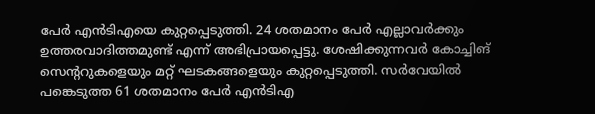പേര്‍ എന്‍ടിഎയെ കുറ്റപ്പെടുത്തി. 24 ശതമാനം പേര്‍ എല്ലാവര്‍ക്കും ഉത്തരവാദിത്തമുണ്ട് എന്ന് അഭിപ്രായപ്പെട്ടു. ശേഷിക്കുന്നവര്‍ കോച്ചിങ് സെന്ററുകളെയും മറ്റ് ഘടകങ്ങളെയും കുറ്റപ്പെടുത്തി. സര്‍വേയില്‍ പങ്കെടുത്ത 61 ശതമാനം പേര്‍ എന്‍ടിഎ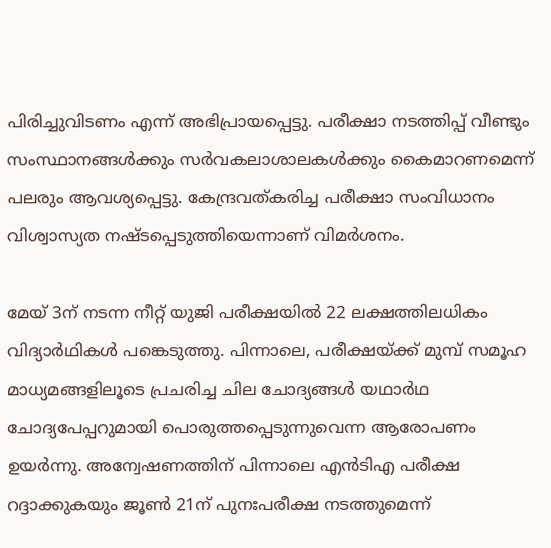പിരിച്ചുവിടണം എന്ന് അഭിപ്രായപ്പെട്ടു. പരീക്ഷാ നടത്തിപ്പ് വീണ്ടും സംസ്ഥാനങ്ങള്‍ക്കും സര്‍വകലാശാലകള്‍ക്കും കൈമാറണമെന്ന് പലരും ആവശ്യപ്പെട്ടു. കേന്ദ്രവത്കരിച്ച പരീക്ഷാ സംവിധാനം വിശ്വാസ്യത നഷ്ടപ്പെടുത്തിയെന്നാണ് വിമര്‍ശനം.

മേയ് 3ന് നടന്ന നീറ്റ് യുജി പരീക്ഷയില്‍ 22 ലക്ഷത്തിലധികം വിദ്യാര്‍ഥികള്‍ പങ്കെടുത്തു. പിന്നാലെ, പരീക്ഷയ്ക്ക് മുമ്പ് സമൂഹ മാധ്യമങ്ങളിലൂടെ പ്രചരിച്ച ചില ചോദ്യങ്ങള്‍ യഥാര്‍ഥ ചോദ്യപേപ്പറുമായി പൊരുത്തപ്പെടുന്നുവെന്ന ആരോപണം ഉയര്‍ന്നു. അന്വേഷണത്തിന് പിന്നാലെ എന്‍ടിഎ പരീക്ഷ റദ്ദാക്കുകയും ജൂണ്‍ 21ന് പുനഃപരീക്ഷ നടത്തുമെന്ന്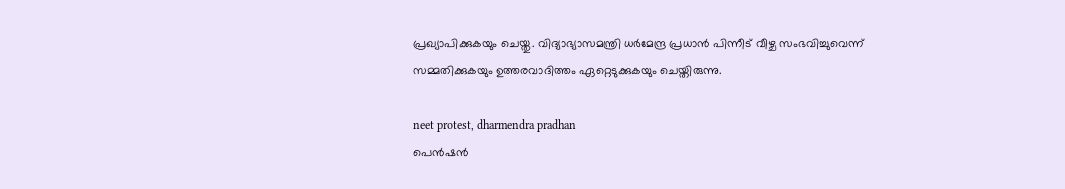പ്രഖ്യാപിക്കുകയും ചെയ്തു. വിദ്യാഭ്യാസമന്ത്രി ധര്‍മേന്ദ്ര പ്രധാന്‍ പിന്നീട് വീഴ്ച സംഭവിച്ചുവെന്ന് സമ്മതിക്കുകയും ഉത്തരവാദിത്തം ഏറ്റെടുക്കുകയും ചെയ്തിരുന്നു.

neet protest, dharmendra pradhan
പെന്‍ഷന്‍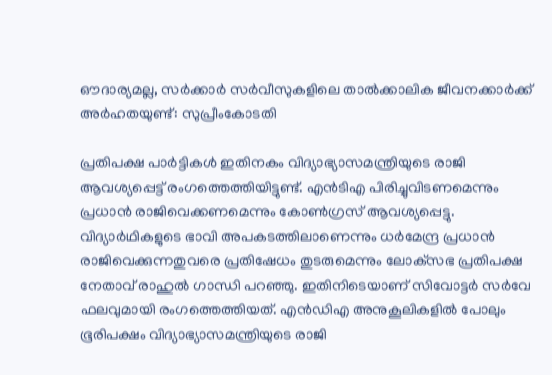ഔദാര്യമല്ല, സര്‍ക്കാര്‍ സര്‍വീസുകളിലെ താല്‍ക്കാലിക ജീവനക്കാര്‍ക്ക് അര്‍ഹതയുണ്ട്: സുപ്രീംകോടതി

പ്രതിപക്ഷ പാര്‍ട്ടികള്‍ ഇതിനകം വിദ്യാഭ്യാസമന്ത്രിയുടെ രാജി ആവശ്യപ്പെട്ട് രംഗത്തെത്തിയിട്ടുണ്ട്. എന്‍ടിഎ പിരിച്ചുവിടണമെന്നും പ്രധാന്‍ രാജിവെക്കണമെന്നും കോണ്‍ഗ്രസ് ആവശ്യപ്പെട്ടു. വിദ്യാര്‍ഥികളുടെ ഭാവി അപകടത്തിലാണെന്നും ധര്‍മേന്ദ്ര പ്രധാന്‍ രാജിവെക്കുന്നതുവരെ പ്രതിഷേധം തുടരുമെന്നും ലോക്‌സഭ പ്രതിപക്ഷ നേതാവ് രാഹുല്‍ ഗാന്ധി പറഞ്ഞു. ഇതിനിടെയാണ് സിവോട്ടര്‍ സര്‍വേ ഫലവുമായി രംഗത്തെത്തിയത്. എന്‍ഡിഎ അനുകൂലികളില്‍ പോലും ഭൂരിപക്ഷം വിദ്യാഭ്യാസമന്ത്രിയുടെ രാജി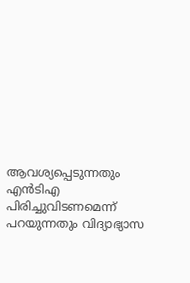ആവശ്യപ്പെടുന്നതും എന്‍ടിഎ പിരിച്ചുവിടണമെന്ന് പറയുന്നതും വിദ്യാഭ്യാസ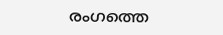രംഗത്തെ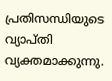പ്രതിസന്ധിയുടെ വ്യാപ്തി വ്യക്തമാക്കുന്നു.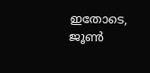ഇതോടെ, ജൂണ്‍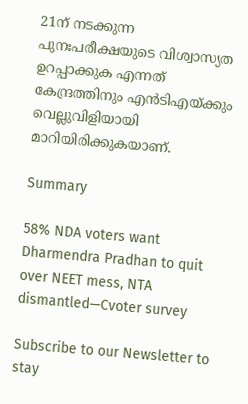21ന് നടക്കുന്ന പുനഃപരീക്ഷയുടെ വിശ്വാസ്യത ഉറപ്പാക്കുക എന്നത് കേന്ദ്രത്തിനും എന്‍ടിഎയ്ക്കും വെല്ലുവിളിയായി മാറിയിരിക്കുകയാണ്.

Summary

58% NDA voters want Dharmendra Pradhan to quit over NEET mess, NTA dismantled—Cvoter survey

Subscribe to our Newsletter to stay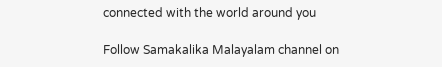connected with the world around you

Follow Samakalika Malayalam channel on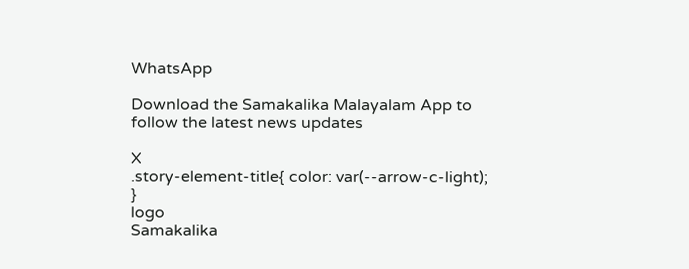WhatsApp

Download the Samakalika Malayalam App to follow the latest news updates

X
.story-element-title{ color: var(--arrow-c-light); }
logo
Samakalika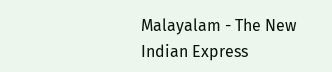Malayalam - The New Indian Express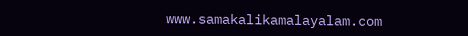www.samakalikamalayalam.com